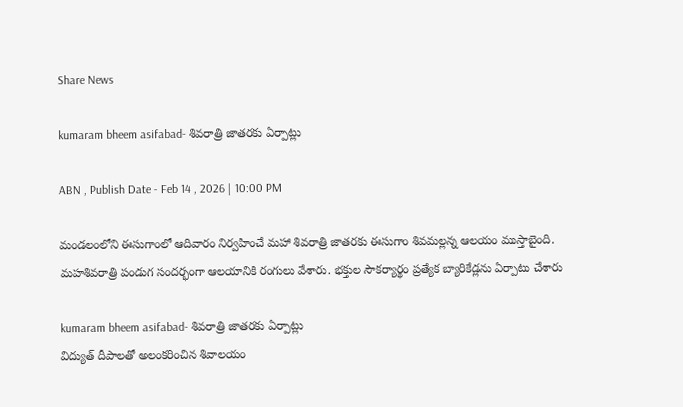Share News

kumaram bheem asifabad- శివరాత్రి జాతరకు ఏర్పాట్లు

ABN , Publish Date - Feb 14 , 2026 | 10:00 PM

మండలంలోని ఈసుగాంలో ఆదివారం నిర్వహించే మహా శివరాత్రి జాతరకు ఈసుగాం శివమల్లన్న ఆలయం ముస్తాబైంది. మహశివరాత్రి పండుగ సందర్భంగా ఆలయానికి రంగులు వేశారు. భక్తుల సౌకర్యార్థం ప్రత్యేక బ్యారికేడ్లను ఏర్పాటు చేశారు

kumaram bheem asifabad- శివరాత్రి జాతరకు ఏర్పాట్లు
విద్యుత్‌ దీపాలతో అలంకరించిన శివాలయం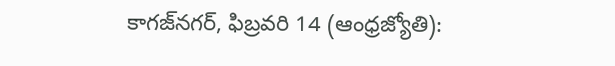కాగజ్‌నగర్‌, ఫిబ్రవరి 14 (ఆంధ్రజ్యోతి):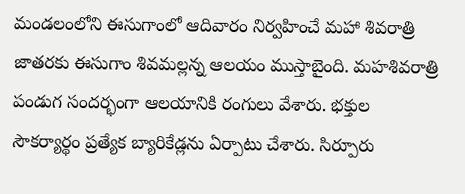మండలంలోని ఈసుగాంలో ఆదివారం నిర్వహించే మహా శివరాత్రి జాతరకు ఈసుగాం శివమల్లన్న ఆలయం ముస్తాబైంది. మహశివరాత్రి పండుగ సందర్భంగా ఆలయానికి రంగులు వేశారు. భక్తుల సౌకర్యార్థం ప్రత్యేక బ్యారికేడ్లను ఏర్పాటు చేశారు. సిర్పూరు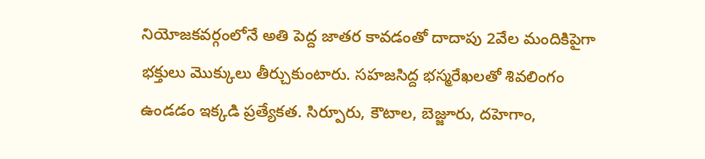నియోజకవర్గంలోనే అతి పెద్ద జాతర కావడంతో దాదాపు 2వేల మందికిపైగా భక్తులు మొక్కులు తీర్చుకుంటారు. సహజసిద్ద భస్మరేఖలతో శివలింగం ఉండడం ఇక్కడి ప్రత్యేకత. సిర్పూరు, కౌటాల, బెజ్జూరు, దహెగాం,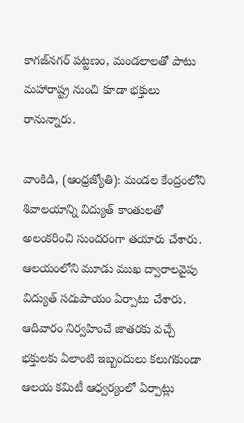కాగజ్‌నగర్‌ పట్టణం, మండలాలతో పాటు మహారాష్ట్ర నుంచి కూడా భక్తులు రానున్నారు.

వాంకిడి, (ఆంధ్రజ్యోతి): మండల కేంద్రంలోని శివాలయాన్ని విద్యుత్‌ కాంతులతో అలంకరించి సుందరంగా తయారు చేశారు. ఆలయంలోని మూడు ముఖ ద్వారాలవైపు విద్యుత్‌ సదుపాయం ఏర్పాటు చేశారు. ఆదివారం నిర్వహించే జాతరకు వచ్చే భక్తులకు ఏలాంటి ఇబ్బందులు కలుగకుండా ఆలయ కమిటీ ఆధ్వర్యంలో ఏర్పాట్లు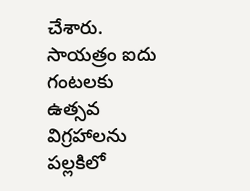చేశారు. సాయత్రం ఐదు గంటలకు ఉత్సవ విగ్రహాలను పల్లకిలో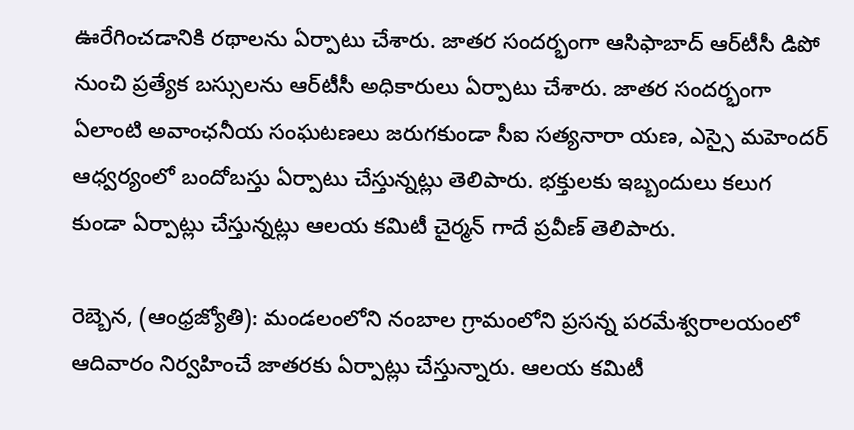ఊరేగించడానికి రథాలను ఏర్పాటు చేశారు. జాతర సందర్భంగా ఆసిఫాబాద్‌ ఆర్‌టీసీ డిపో నుంచి ప్రత్యేక బస్సులను ఆర్‌టీసీ అధికారులు ఏర్పాటు చేశారు. జాతర సందర్భంగా ఏలాంటి అవాంఛనీయ సంఘటణలు జరుగకుండా సీఐ సత్యనారా యణ, ఎస్సై మహెందర్‌ ఆధ్వర్యంలో బందోబస్తు ఏర్పాటు చేస్తున్నట్లు తెలిపారు. భక్తులకు ఇబ్బందులు కలుగ కుండా ఏర్పాట్లు చేస్తున్నట్లు ఆలయ కమిటీ చైర్మన్‌ గాదే ప్రవీణ్‌ తెలిపారు.

రెబ్బెన, (ఆంధ్రజ్యోతి): మండలంలోని నంబాల గ్రామంలోని ప్రసన్న పరమేశ్వరాలయంలో ఆదివారం నిర్వహించే జాతరకు ఏర్పాట్లు చేస్తున్నారు. ఆలయ కమిటీ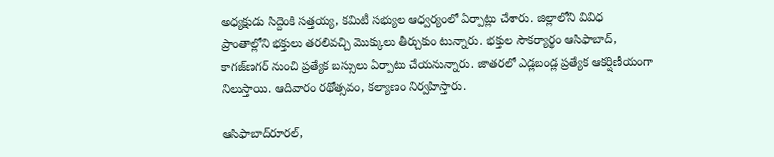అధ్యక్షుడు సిద్దెంకి సత్తయ్య, కమిటీ సభ్యుల ఆధ్వర్యంలో ఏర్పాట్లు చేశారు. జిల్లాలోని వివిధ ప్రాంతాల్లోని భక్తులు తరలివచ్చి మొక్కులు తీర్చుకుం టున్నారు. భక్తుల సౌకర్యార్థం ఆసిఫాబాద్‌, కాగజ్‌ణగర్‌ నుంచి ప్రత్యేక బస్సులు ఏర్పాటు చేయనున్నారు. జాతరలో ఎడ్లబండ్ల ప్రత్యేక ఆకర్షిణీయంగా నిలుస్తాయి. ఆదివారం రథోత్సవం, కల్యాణం నిర్వహిస్తారు.

ఆసిఫాబాద్‌రూరల్‌,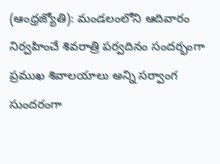(ఆంధ్రజ్యోతి): మండలంలోని ఆదివారం నిర్వహించే శివరాత్రి పర్వదినం సందర్భంగా ప్రముఖ శివాలయాలు అన్ని సర్వాంగ సుందరంగా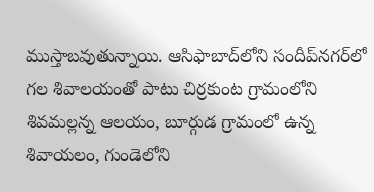ముస్తాబవుతున్నాయి. ఆసిఫాబాద్‌లోని సందీప్‌నగర్‌లో గల శివాలయంతో పాటు చిర్రకుంట గ్రామంలోని శివమల్లన్న ఆలయం, బూర్గుడ గ్రామంలో ఉన్న శివాయలం, గుండెలోని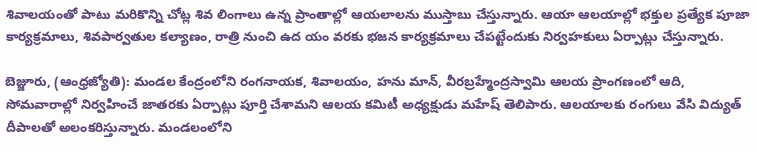శివాలయంతో పాటు మరికొన్ని చోట్ల శివ లింగాలు ఉన్న ప్రాంతాల్లో ఆయలాలను ముస్తాబు చేస్తున్నారు. ఆయా ఆలయాల్లో భక్తుల ప్రత్యేక పూజా కార్యక్రమాలు, శివపార్వతుల కల్యాణం, రాత్రి నుంచి ఉద యం వరకు భజన కార్యక్రమాలు చేపట్టేందుకు నిర్వహకులు ఏర్పాట్లు చేస్తున్నారు.

బెజ్జూరు, (ఆంధ్రజ్యోతి): మండల కేంద్రంలోని రంగనాయక, శివాలయం, హను మాన్‌, వీరబ్రహ్మేంద్రస్వామి ఆలయ ప్రాంగణంలో ఆది, సోమవారాల్లో నిర్వహించే జాతరకు ఏర్పాట్లు పూర్తి చేశామని ఆలయ కమిటీ అధ్యక్షుడు మహేష్‌ తెలిపారు. ఆలయాలకు రంగులు వేసి విద్యుత్‌ దీపాలతో అలంకరిస్తున్నారు. మండలంలోని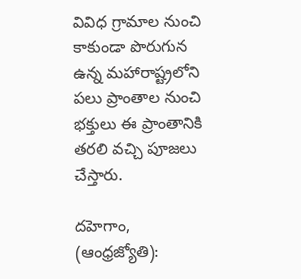వివిధ గ్రామాల నుంచి కాకుండా పొరుగున ఉన్న మహారాష్ట్రలోని పలు ప్రాంతాల నుంచి భక్తులు ఈ ప్రాంతానికి తరలి వచ్చి పూజలు చేస్తారు.

దహెగాం, (ఆంధ్రజ్యోతి):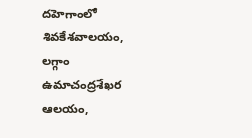దహెగాంలో శివకేశవాలయం, లగ్గాం ఉమాచంద్రశేఖర ఆలయం,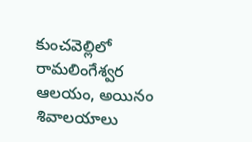కుంచవెల్లిలో రామలింగేశ్వర ఆలయం, అయినం శివాలయాలు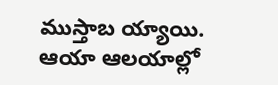ముస్తాబ య్యాయి. ఆయా ఆలయాల్లో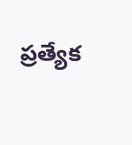ప్రత్యేక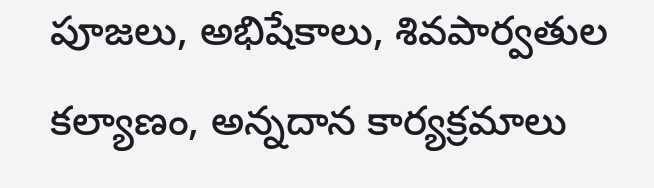పూజలు, అభిషేకాలు, శివపార్వతుల కల్యాణం, అన్నదాన కార్యక్రమాలు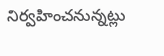నిర్వహించనున్నట్లు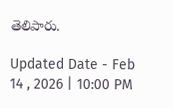తెలిపారు.

Updated Date - Feb 14 , 2026 | 10:00 PM